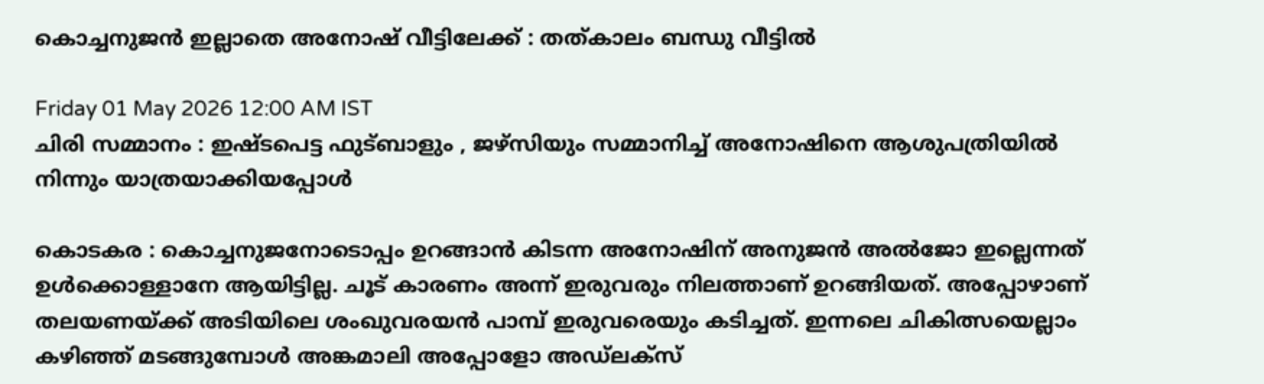കൊച്ചനുജൻ ഇല്ലാതെ അനോഷ് വീട്ടിലേക്ക് : തത്കാലം ബന്ധു വീട്ടിൽ

Friday 01 May 2026 12:00 AM IST
ചിരി സമ്മാനം : ഇഷ്ടപെട്ട ഫുട്ബാളും , ജഴ്‌സിയും സമ്മാനിച്ച് അനോഷിനെ ആശുപത്രിയിൽ നിന്നും യാത്രയാക്കിയപ്പോൾ

കൊടകര : കൊച്ചനുജനോടൊപ്പം ഉറങ്ങാൻ കിടന്ന അനോഷിന് അനുജൻ അൽജോ ഇല്ലെന്നത് ഉൾക്കൊള്ളാനേ ആയിട്ടില്ല. ചൂട് കാരണം അന്ന് ഇരുവരും നിലത്താണ് ഉറങ്ങിയത്. അപ്പോഴാണ് തലയണയ്ക്ക് അടിയിലെ ശംഖുവരയൻ പാമ്പ് ഇരുവരെയും കടിച്ചത്. ഇന്നലെ ചികിത്സയെല്ലാം കഴിഞ്ഞ് മടങ്ങുമ്പോൾ അങ്കമാലി അപ്പോളോ അഡ്‌ലക്‌സ്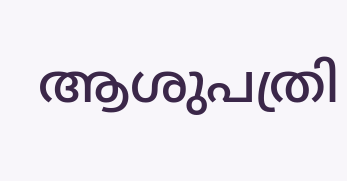ആശുപത്രി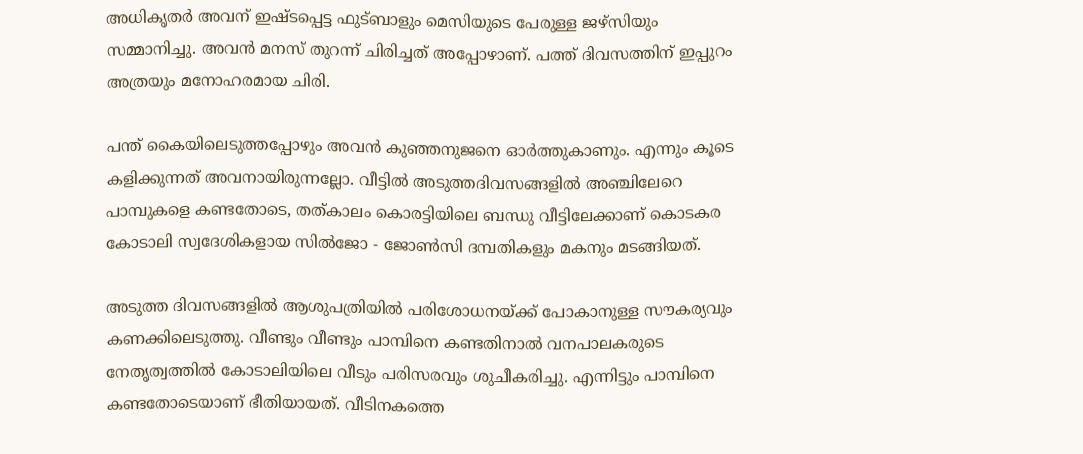അധികൃതർ അവന് ഇഷ്ടപ്പെട്ട ഫുട്ബാളും മെസിയുടെ പേരുള്ള ജഴ്സിയും സമ്മാനിച്ചു. അവൻ മനസ് തുറന്ന് ചിരിച്ചത് അപ്പോഴാണ്. പത്ത് ദിവസത്തിന് ഇപ്പുറം അത്രയും മനോഹരമായ ചിരി.

പന്ത് കൈയിലെടുത്തപ്പോഴും അവൻ കുഞ്ഞനുജനെ ഓർത്തുകാണും. എന്നും കൂടെ കളിക്കുന്നത് അവനായിരുന്നല്ലോ. വീട്ടിൽ അടുത്തദിവസങ്ങളിൽ അഞ്ചിലേറെ പാമ്പുകളെ കണ്ടതോടെ, തത്കാലം കൊരട്ടിയിലെ ബന്ധു വീട്ടിലേക്കാണ് കൊടകര കോടാലി സ്വദേശികളായ സിൽജോ - ജോൺസി ദമ്പതികളും മകനും മടങ്ങിയത്.

അടുത്ത ദിവസങ്ങളിൽ ആശുപത്രിയിൽ പരിശോധനയ്ക്ക് പോകാനുള്ള സൗകര്യവും കണക്കിലെടുത്തു. വീണ്ടും വീണ്ടും പാമ്പിനെ കണ്ടതിനാൽ വനപാലകരുടെ നേതൃത്വത്തിൽ കോടാലിയിലെ വീടും പരിസരവും ശുചീകരിച്ചു. എന്നിട്ടും പാമ്പിനെ കണ്ടതോടെയാണ് ഭീതിയായത്. വീടിനകത്തെ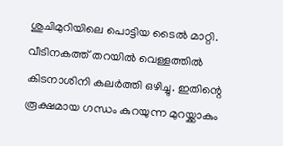ശുചിമുറിയിലെ പൊട്ടിയ ടൈൽ മാറ്റി. വീടിനകത്ത് തറയിൽ വെള്ളത്തിൽ കിടനാശിനി കലർത്തി ഒഴിച്ചു. ഇതിന്റെ രൂക്ഷമായ ഗന്ധം കുറയുന്ന മുറയ്ക്കാകും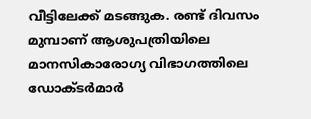വീട്ടിലേക്ക് മടങ്ങുക. രണ്ട് ദിവസം മുമ്പാണ് ആശുപത്രിയിലെ മാനസികാരോഗ്യ വിഭാഗത്തിലെ ഡോക്ടർമാർ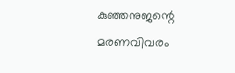കുഞ്ഞനുജന്റെ മരണവിവരം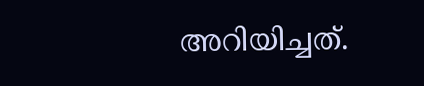അറിയിച്ചത്.